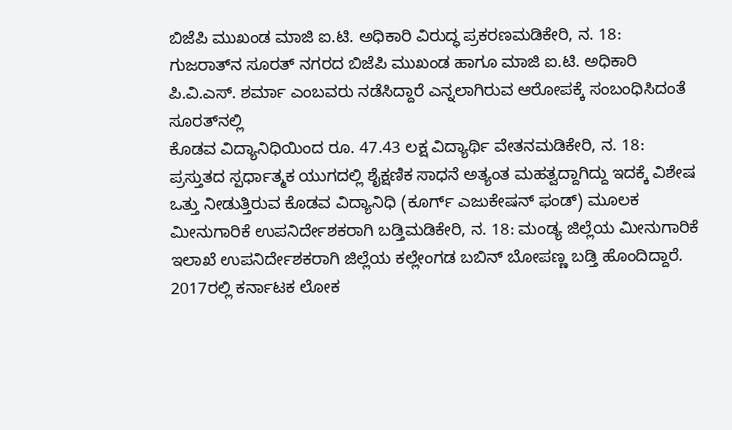ಬಿಜೆಪಿ ಮುಖಂಡ ಮಾಜಿ ಐ.ಟಿ. ಅಧಿಕಾರಿ ವಿರುದ್ಧ ಪ್ರಕರಣಮಡಿಕೇರಿ, ನ. 18: ಗುಜರಾತ್‍ನ ಸೂರತ್ ನಗರದ ಬಿಜೆಪಿ ಮುಖಂಡ ಹಾಗೂ ಮಾಜಿ ಐ.ಟಿ. ಅಧಿಕಾರಿ ಪಿ.ವಿ.ಎಸ್. ಶರ್ಮಾ ಎಂಬವರು ನಡೆಸಿದ್ದಾರೆ ಎನ್ನಲಾಗಿರುವ ಆರೋಪಕ್ಕೆ ಸಂಬಂಧಿಸಿದಂತೆ ಸೂರತ್‍ನಲ್ಲಿ
ಕೊಡವ ವಿದ್ಯಾನಿಧಿಯಿಂದ ರೂ. 47.43 ಲಕ್ಷ ವಿದ್ಯಾರ್ಥಿ ವೇತನಮಡಿಕೇರಿ, ನ. 18: ಪ್ರಸ್ತುತದ ಸ್ಪರ್ಧಾತ್ಮಕ ಯುಗದಲ್ಲಿ ಶೈಕ್ಷಣಿಕ ಸಾಧನೆ ಅತ್ಯಂತ ಮಹತ್ವದ್ದಾಗಿದ್ದು ಇದಕ್ಕೆ ವಿಶೇಷ ಒತ್ತು ನೀಡುತ್ತಿರುವ ಕೊಡವ ವಿದ್ಯಾನಿಧಿ (ಕೂರ್ಗ್ ಎಜುಕೇಷನ್ ಫಂಡ್) ಮೂಲಕ
ಮೀನುಗಾರಿಕೆ ಉಪನಿರ್ದೇಶಕರಾಗಿ ಬಡ್ತಿಮಡಿಕೇರಿ, ನ. 18: ಮಂಡ್ಯ ಜಿಲ್ಲೆಯ ಮೀನುಗಾರಿಕೆ ಇಲಾಖೆ ಉಪನಿರ್ದೇಶಕರಾಗಿ ಜಿಲ್ಲೆಯ ಕಲ್ಲೇಂಗಡ ಬಬಿನ್ ಬೋಪಣ್ಣ ಬಡ್ತಿ ಹೊಂದಿದ್ದಾರೆ. 2017ರಲ್ಲಿ ಕರ್ನಾಟಕ ಲೋಕ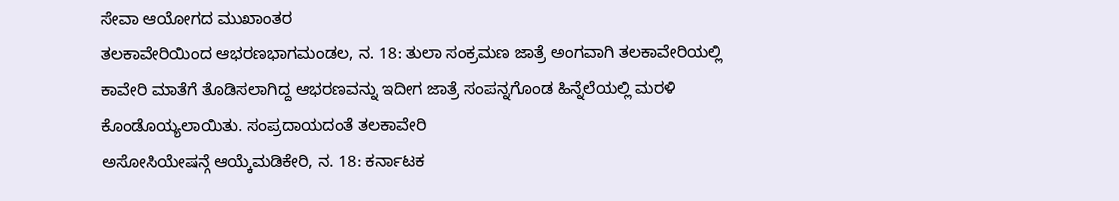ಸೇವಾ ಆಯೋಗದ ಮುಖಾಂತರ
ತಲಕಾವೇರಿಯಿಂದ ಆಭರಣಭಾಗಮಂಡಲ, ನ. 18: ತುಲಾ ಸಂಕ್ರಮಣ ಜಾತ್ರೆ ಅಂಗವಾಗಿ ತಲಕಾವೇರಿಯಲ್ಲಿ ಕಾವೇರಿ ಮಾತೆಗೆ ತೊಡಿಸಲಾಗಿದ್ದ ಆಭರಣವನ್ನು ಇದೀಗ ಜಾತ್ರೆ ಸಂಪನ್ನಗೊಂಡ ಹಿನ್ನೆಲೆಯಲ್ಲಿ ಮರಳಿ ಕೊಂಡೊಯ್ಯಲಾಯಿತು. ಸಂಪ್ರದಾಯದಂತೆ ತಲಕಾವೇರಿ
ಅಸೋಸಿಯೇಷನ್ಗೆ ಆಯ್ಕೆಮಡಿಕೇರಿ, ನ. 18: ಕರ್ನಾಟಕ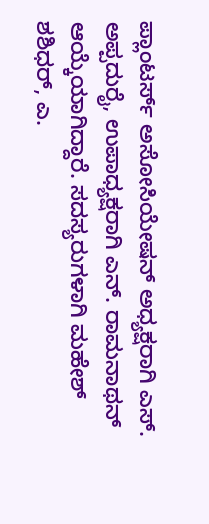ಪ್ಲಾಂಟರ್ಸ್ ಅಸೋಸಿಯೇಷನ್ ಅಧ್ಯಕ್ಷರಾಗಿ ಎಸ್. ಅಪ್ಪದುರೈ, ಉಪಾಧ್ಯಕ್ಷರಾಗಿ ಎನ್. ರಾಮನಾಥನ್ ಆಯ್ಕೆಯಾಗಿದ್ದಾರೆ. ಸದಸ್ಯರುಗಳಾಗಿ ಮಹೇಶ್ ಶಶಿಧರ್, ಎ.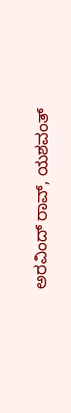ಅರವಿಂದ್ ರಾವ್, ಯಶವಂತ್